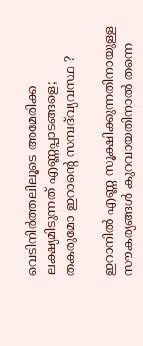വെടിനിർത്തലിലൂടെ അമേരിക്ക ലക്ഷ്യമിടുന്നത് എണ്ണപ്പാടങ്ങളെ; തകരുമോ ഇറാന്റെ സമ്പദ്‌വ്യവസ്ഥ ?

ഇറാനിൽ എണ്ണ സൂക്ഷിക്കുന്നതിനായുള്ള സൗകര്യങ്ങൾ കുറവായതിനാൽ തന്നെ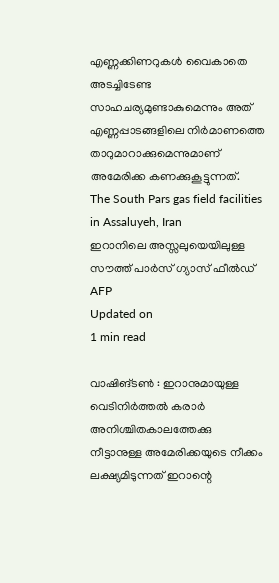എണ്ണക്കിണറുകൾ വൈകാതെ അടച്ചിടേണ്ട സാഹചര്യമുണ്ടാകുമെന്നും അത് എണ്ണപ്പാടങ്ങളിലെ നിർമാണത്തെ താറുമാറാക്കുമെന്നുമാണ് അമേരിക്ക കണക്കുകൂട്ടുന്നത്.
The South Pars gas field facilities in Assaluyeh, Iran
ഇറാനിലെ അസ്സലുയെയിലുള്ള സൗത്ത് പാർസ് ഗ്യാസ് ഫീൽഡ് AFP
Updated on
1 min read

വാഷിങ്ടൺ : ഇറാനുമായുള്ള വെടിനിർത്തൽ കരാർ അനിശ്ചിതകാലത്തേക്കു നീട്ടാനുള്ള അമേരിക്കയുടെ നീക്കം ലക്ഷ്യമിടുന്നത് ഇറാന്റെ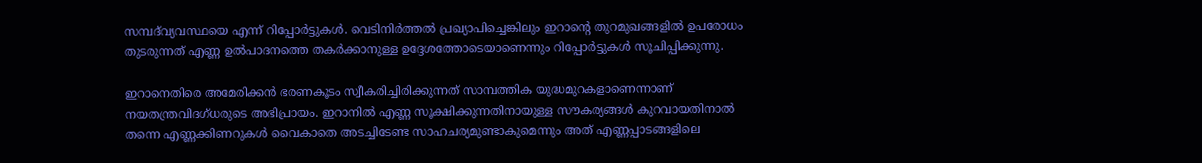സമ്പദ്‌വ്യവസ്ഥയെ എന്ന് റിപ്പോർട്ടുകൾ. വെടിനിർത്തൽ പ്രഖ്യാപിച്ചെങ്കിലും ഇറാന്റെ തുറമുഖങ്ങളിൽ ഉപരോധം തുടരുന്നത് എണ്ണ ഉൽപാദനത്തെ തകർക്കാനുള്ള ഉദ്ദേശത്തോടെയാണെന്നും റിപ്പോർട്ടുകൾ സൂചിപ്പിക്കുന്നു.

ഇറാനെതിരെ അമേരിക്കൻ ഭരണകൂടം സ്വീകരിച്ചിരിക്കുന്നത് സാമ്പത്തിക യുദ്ധമുറകളാണെന്നാണ് നയതന്ത്രവിദഗ്ധരുടെ അഭിപ്രായം. ഇറാനിൽ എണ്ണ സൂക്ഷിക്കുന്നതിനായുള്ള സൗകര്യങ്ങൾ കുറവായതിനാൽ തന്നെ എണ്ണക്കിണറുകൾ വൈകാതെ അടച്ചിടേണ്ട സാഹചര്യമുണ്ടാകുമെന്നും അത് എണ്ണപ്പാടങ്ങളിലെ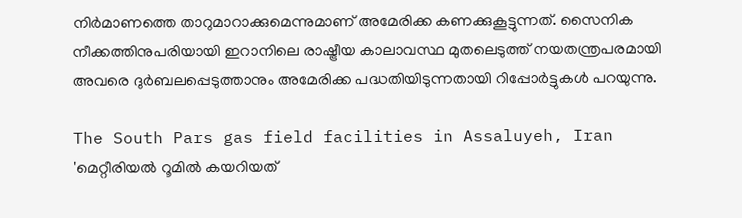നിർമാണത്തെ താറുമാറാക്കുമെന്നുമാണ് അമേരിക്ക കണക്കുകൂട്ടുന്നത്. സൈനിക നീക്കത്തിനുപരിയായി ഇറാനിലെ രാഷ്ട്രീയ കാലാവസ്ഥ മുതലെടുത്ത് നയതന്ത്രപരമായി അവരെ ദുർബലപ്പെടുത്താനും അമേരിക്ക പദ്ധതിയിടുന്നതായി റിപ്പോർട്ടുകൾ പറയുന്നു.

The South Pars gas field facilities in Assaluyeh, Iran
'മെറ്റീരിയല്‍ റൂമില്‍ കയറിയത്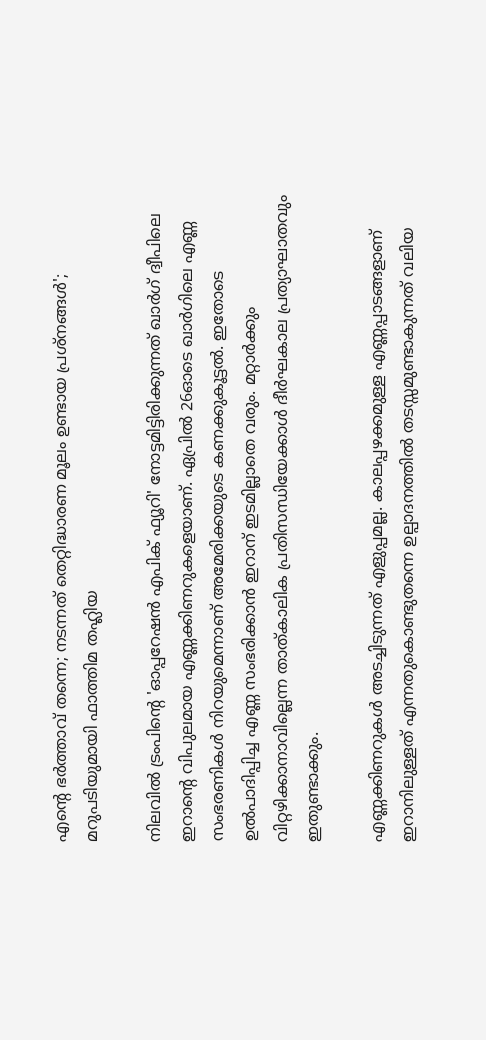എന്റെ ഭര്‍ത്താവ് തന്നെ; നടന്നത് തെറ്റിദ്ധാരണ മൂലം ഉണ്ടായ പ്രശ്‌നങ്ങള്‍'; മറുപടിയുമായി ഫാത്തിമ തഹ്ലിയ

നിലവിൽ ട്രംപിന്റെ 'ഓപ്പറേഷൻ എപിക് ഫ്യൂറി' നോട്ടമിട്ടിരിക്കുന്നത് ഖാർഗ് ദ്വീപിലെ ഇറാന്റെ വിപുലമായ എണ്ണക്കിണറുകളെയാണ്. ഏപ്രിൽ 26ഓടെ ഖാർഗിലെ എണ്ണ സംഭരണികൾ നിറയുമെന്നാണ് അമേരിക്കയുടെ കണക്കുകൂട്ടൽ. ഇതോടെ ഉൽപാദിപ്പിച്ച എണ്ണ സംഭരിക്കാൻ ഇറാന് ഇടമില്ലാതെ വരും. മറ്റാർക്കും വിറ്റഴിക്കാനാവില്ലെന്ന താത്കാലിക പ്രതിസന്ധിയേക്കാൾ ദീർഘകാല പ്രത്യാഘാതവും ഇതുണ്ടാക്കും.

എണ്ണക്കിണറുകൾ അടച്ചിടുന്നത് എളുപ്പമല്ല. കാലപ്പഴക്കമുള്ള എണ്ണപ്പാടങ്ങളാണ് ഇറാനിലുള്ളത് എന്നതുകൊണ്ടുതന്നെ ഉല്പാദനത്തിൽ തടസ്സമുണ്ടാകുന്നത് വലിയ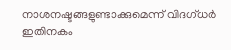നാശനഷ്ടങ്ങളുണ്ടാക്കുമെന്ന് വിദഗ്ധർ ഇതിനകം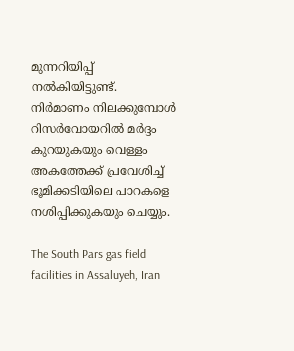മുന്നറിയിപ്പ് നൽകിയിട്ടുണ്ട്. നിർമാണം നിലക്കുമ്പോൾ റിസർവോയറിൽ മർദ്ദം കുറയുകയും വെള്ളം അകത്തേക്ക് പ്രവേശിച്ച് ഭൂമിക്കടിയിലെ പാറകളെ നശിപ്പിക്കുകയും ചെയ്യും.

The South Pars gas field facilities in Assaluyeh, Iran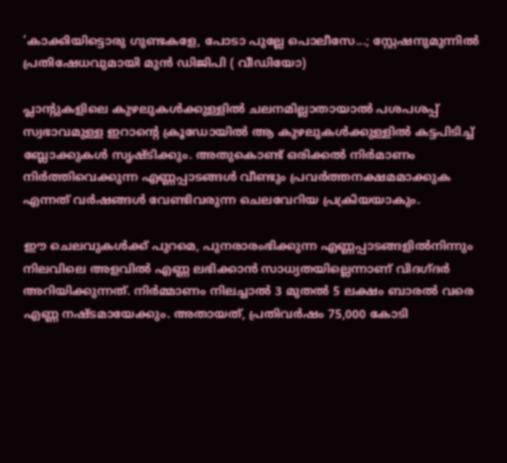‘കാക്കിയിട്ടൊരു ഗുണ്ടകളേ, പോടാ പുല്ലേ പൊലീസേ...; സ്റ്റേഷനുമുന്നിൽ പ്രതിഷേധവുമായി മുൻ ഡിജിപി ( വീഡിയോ)

പ്ലാന്റുകളിലെ കുഴലുകൾക്കുള്ളിൽ ചലനമില്ലാതായാൽ പശപശപ്പ് സ്വഭാവമുള്ള ഇറാന്റെ ക്രൂഡോയിൽ ആ കുഴലുകൾക്കുള്ളിൽ കട്ടപിടിച്ച് ബ്ലോക്കുകൾ സൃഷ്ടിക്കും. അതുകൊണ്ട് ഒരിക്കൽ നിർമാണം നിർത്തിവെക്കുന്ന എണ്ണപ്പാടങ്ങൾ വീണ്ടും പ്രവർത്തനക്ഷമമാക്കുക എന്നത് വർഷങ്ങൾ വേണ്ടിവരുന്ന ചെലവേറിയ പ്രക്രിയയാകും.

ഈ ചെലവുകൾക്ക് പുറമെ, പുനരാരംഭിക്കുന്ന എണ്ണപ്പാടങ്ങളിൽനിന്നും നിലവിലെ അളവിൽ എണ്ണ ലഭിക്കാൻ സാധ്യതയില്ലെന്നാണ് വിദഗ്ദർ അറിയിക്കുന്നത്. നിർമ്മാണം നിലച്ചാൽ 3 മുതൽ 5 ലക്ഷം ബാരൽ വരെ എണ്ണ നഷ്ടമായേക്കും. അതായത്, പ്രതിവർഷം 75,000 കോടി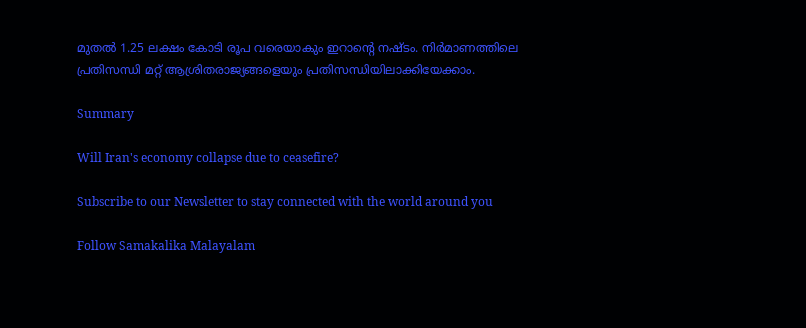മുതൽ 1.25 ലക്ഷം കോടി രൂപ വരെയാകും ഇറാന്റെ നഷ്ടം. നിർമാണത്തിലെ പ്രതിസന്ധി മറ്റ് ആശ്രിതരാജ്യങ്ങളെയും പ്രതിസന്ധിയിലാക്കിയേക്കാം.

Summary

Will Iran's economy collapse due to ceasefire?

Subscribe to our Newsletter to stay connected with the world around you

Follow Samakalika Malayalam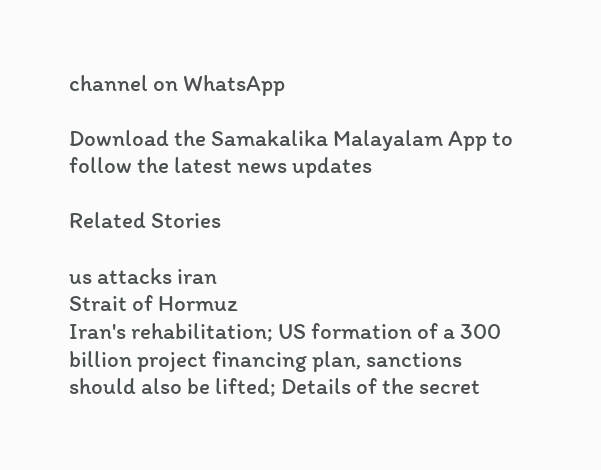channel on WhatsApp

Download the Samakalika Malayalam App to follow the latest news updates

Related Stories

us attacks iran
Strait of Hormuz
Iran's rehabilitation; US formation of a 300 billion project financing plan, sanctions should also be lifted; Details of the secret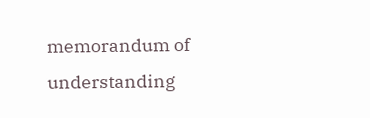memorandum of understanding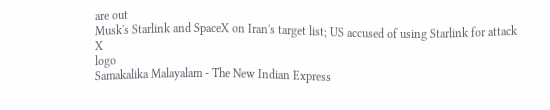are out
Musk's Starlink and SpaceX on Iran's target list; US accused of using Starlink for attack
X
logo
Samakalika Malayalam - The New Indian Express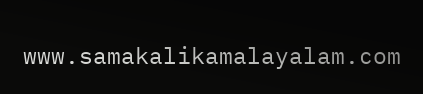www.samakalikamalayalam.com